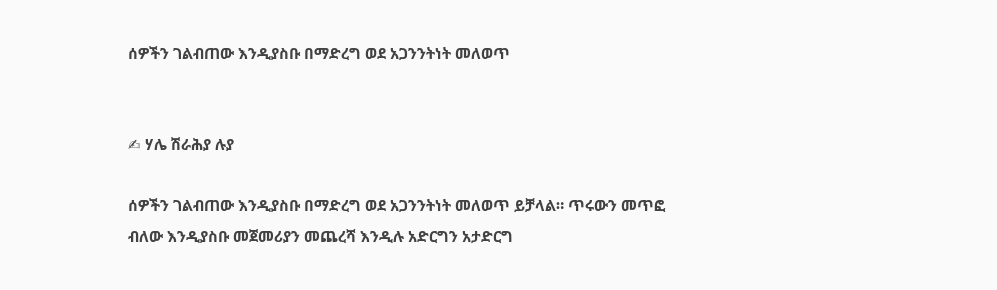ሰዎችን ገልብጠው እንዲያስቡ በማድረግ ወደ አጋንንትነት መለወጥ


✍ ሃሌ ሽራሕያ ሉያ

ሰዎችን ገልብጠው እንዲያስቡ በማድረግ ወደ አጋንንትነት መለወጥ ይቻላል። ጥሩውን መጥፎ ብለው እንዲያስቡ መጀመሪያን መጨረሻ እንዲሉ አድርግን አታድርግ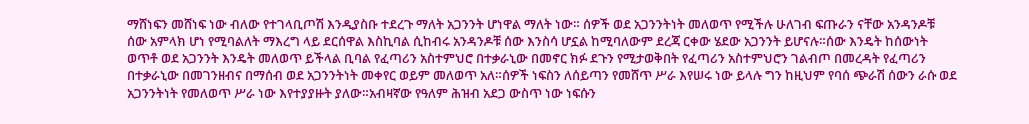ማሸነፍን መሸነፍ ነው ብለው የተገላቢጦሽ እንዲያስቡ ተደረጉ ማለት አጋንንት ሆነዋል ማለት ነው። ሰዎች ወደ አጋንንትነት መለወጥ የሚችሉ ሁለገብ ፍጡራን ናቸው አንዳንዶቹ ሰው አምላክ ሆነ የሚባልለት ማእረግ ላይ ደርሰዋል እስኪባል ሲከብሩ አንዳንዶቹ ሰው እንስሳ ሆኗል ከሚባለውም ደረጃ ርቀው ሄደው አጋንንት ይሆናሉ።ሰው እንዴት ከሰውነት ወጥቶ ወደ አጋንንት እንዴት መለወጥ ይችላል ቢባል የፈጣሪን አስተምህሮ በተቃራኒው በመኖር ክፉ ደጉን የሚታወቅበት የፈጣሪን አስተምህሮን ገልብጦ በመረዳት የፈጣሪን በተቃራኒው በመገንዘብና በማሰብ ወደ አጋንንትነት መቀየር ወይም መለወጥ አለ።ሰዎች ነፍስን ለሰይጣን የመሸጥ ሥራ እየሠሩ ነው ይላሉ ግን ከዚህም የባሰ ጭራሽ ሰውን ራሱ ወደ አጋንንትነት የመለወጥ ሥራ ነው እየተያያዙት ያለው።አብዛኛው የዓለም ሕዝብ አደጋ ውስጥ ነው ነፍሱን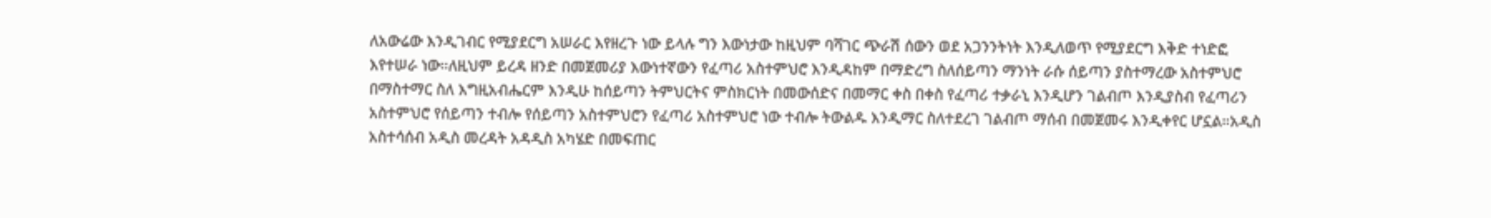ለአውሬው እንዲገብር የሚያደርግ አሠራር እየዘረጉ ነው ይላሉ ግን እውነታው ከዚህም ባሻገር ጭራሽ ሰውን ወደ አጋንንትነት እንዲለወጥ የሚያደርግ እቅድ ተነድፎ እየተሠራ ነው።ለዚህም ይረዳ ዘንድ በመጀመሪያ እውነተኛውን የፈጣሪ አስተምህሮ እንዲዳከም በማድረግ ስለሰይጣን ማንነት ራሱ ሰይጣን ያስተማረው አስተምህሮ በማስተማር ስለ እግዚአብሔርም እንዲሁ ከሰይጣን ትምህርትና ምስክርነት በመውሰድና በመማር ቀስ በቀስ የፈጣሪ ተቃራኒ እንዲሆን ገልብጦ እንዲያስብ የፈጣሪን አስተምህሮ የሰይጣን ተብሎ የሰይጣን አስተምህሮን የፈጣሪ አስተምህሮ ነው ተብሎ ትውልዱ እንዲማር ስለተደረገ ገልብጦ ማሰብ በመጀመሩ እንዲቀየር ሆኗል።አዲስ አስተሳሰብ አዲስ መረዳት አዳዲስ አካሄድ በመፍጠር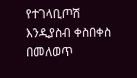የተገላቢጦሽ እንዲያስብ ቀስበቀስ በመለወጥ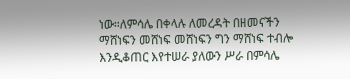ነው።ለምሳሌ በቀላሉ ለመረዳት በዘመናችን ማሸነፍን መሸነፍ መሸነፍን ግን ማሸነፍ ተብሎ እንዲቆጠር እየተሠራ ያለውን ሥራ በምሳሌ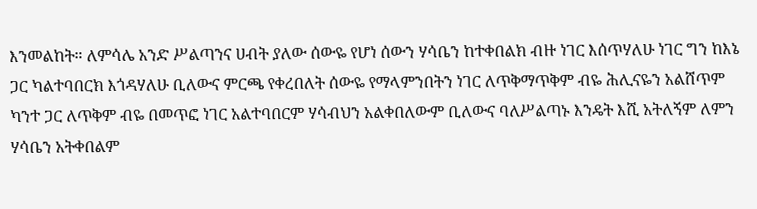እንመልከት። ለምሳሌ አንድ ሥልጣንና ሀብት ያለው ሰውዬ የሆነ ሰውን ሃሳቤን ከተቀበልክ ብዙ ነገር እሰጥሃለሁ ነገር ግን ከእኔ ጋር ካልተባበርክ እጎዳሃለሁ ቢለውና ምርጫ የቀረበለት ሰውዬ የማላምንበትን ነገር ለጥቅማጥቅም ብዬ ሕሊናዬን አልሸጥም ካንተ ጋር ለጥቅም ብዬ በመጥፎ ነገር አልተባበርም ሃሳብህን አልቀበለውም ቢለውና ባለሥልጣኑ እንዴት እሺ አትለኝም ለምን ሃሳቤን አትቀበልም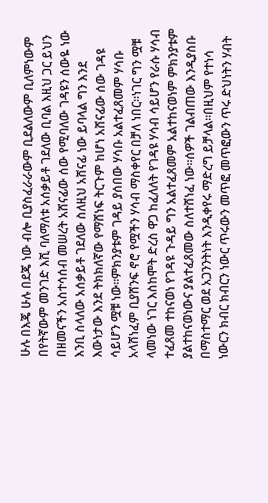ሁሉ በእጄ ሁሉ በደጄ ነው ብሎ ቢያስፈራራውም ቢደልለውም ቢለምነውም በየትኛውም መንገድ እሺ ባለማለቱ አሰቃይቶ ገደለው ቢባል እዚህ ጋር ይህን በዘመናችን አስተሳሰብ መሠረት አሸናፊው ሰው የሚባለው ገዳዩን ሰውዬ ነው እንቢ ስላለው አሰቃይቶ ገደለው ስለዚህ አሸናፊ ነው ይባላል ግን እንደ እውነታው እንደ ትክክለኛው የማሸነፍ ትርጉም ከሆነ አሸናፊው ሰው ገዳዩ ሳይሆን ሟቹ ነው።ምክንያቱም ገዳይ ያሰበው ሃሳቡ አልተፈጸመም ሃሳቡ አላሸነፈም ቢያሸንፍ ኖሮ የሟችን ሃሳብ ማስቀየር በቻለ ነበር።ነገር ግን ሟቹ ላመነው ነገር እስከሞት ድረስ ዋጋ ከፈለለት የገዳዩ ሃሳብ ሳይሆን የራሱ ሃሳብ ተፈጸመ ተከናወነ የገዳዩ ጉዳይ ግን አልተፈጸመም አልተከናወነም ምክንያቱም ያልተከናወነውና ያልተፈጸመው ስለተሸነፈ ነው።ሰዎች ገልብጠው እንዲያስቡ በማስተማር ወደ አጋንንትነት እንዲቀየሩ ማድረግ ይቻላል።በዚህም የተነሳ ነውርን ክብር ክብርን ነውር ጥሩውን መጥፎ መጥፎውን ጥሩ ድህነትን ሃብት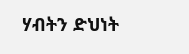ሃብትን ድህነት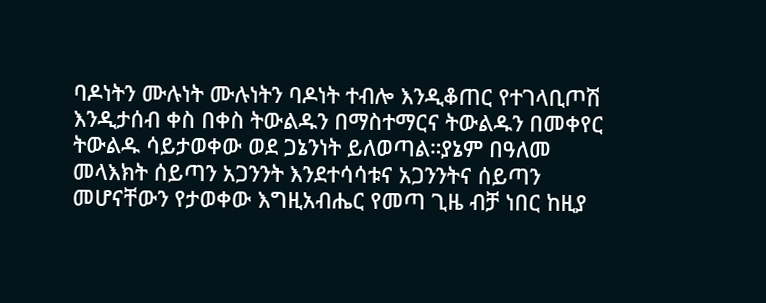ባዶነትን ሙሉነት ሙሉነትን ባዶነት ተብሎ እንዲቆጠር የተገላቢጦሽ እንዲታሰብ ቀስ በቀስ ትውልዱን በማስተማርና ትውልዱን በመቀየር ትውልዱ ሳይታወቀው ወደ ጋኔንነት ይለወጣል።ያኔም በዓለመ መላእክት ሰይጣን አጋንንት እንደተሳሳቱና አጋንንትና ሰይጣን መሆናቸውን የታወቀው እግዚአብሔር የመጣ ጊዜ ብቻ ነበር ከዚያ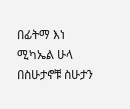በፊትማ እነ ሚካኤል ሁላ በስሁታኖቹ ስሁታን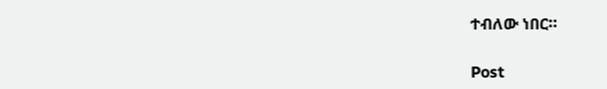ተብለው ነበር።

Post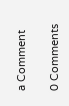a Comment

0 Comments